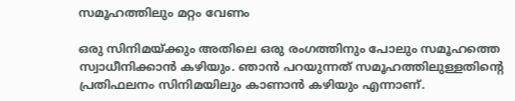സമൂഹത്തിലും മറ്റം വേണം

ഒരു സിനിമയ്ക്കും അതിലെ ഒരു രംഗത്തിനും പോലും സമൂഹത്തെ സ്വാധീനിക്കാൻ കഴിയും. ഞാൻ പറയുന്നത് സമൂഹത്തിലുള്ളതിന്‍റെ പ്രതിഫലനം സിനിമയിലും കാണാൻ കഴിയും എന്നാണ്.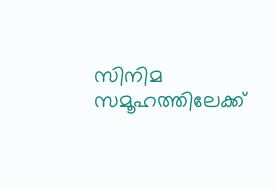സിനിമ സമൂഹത്തിലേക്ക്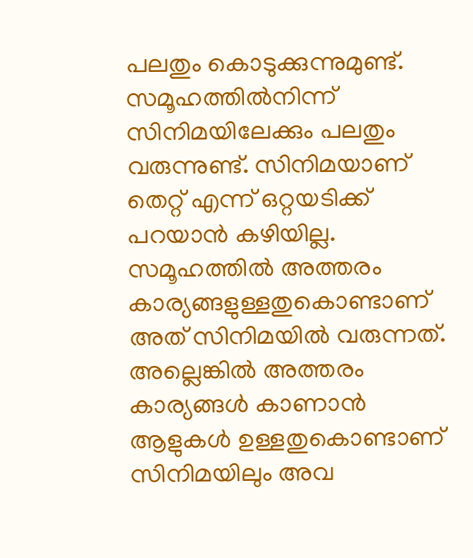പലതും കൊടുക്കുന്നുമുണ്ട്. സമൂഹത്തിൽനിന്ന് സിനിമയിലേക്കും പലതും വരുന്നുണ്ട്. സിനിമയാണ് തെറ്റ് എന്ന് ഒറ്റയടിക്ക് പറയാൻ കഴിയില്ല. സമൂഹത്തിൽ അത്തരം കാര്യങ്ങളുള്ളതുകൊണ്ടാണ് അത് സിനിമയിൽ വരുന്നത്. അല്ലെങ്കിൽ അത്തരം കാര്യങ്ങൾ കാണാൻ ആളുകൾ ഉള്ളതുകൊണ്ടാണ് സിനിമയിലും അവ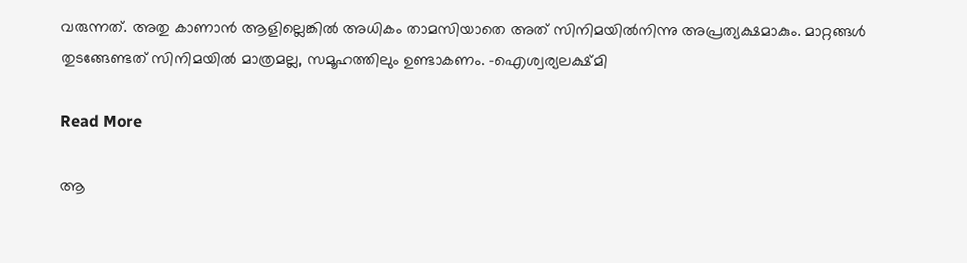വരുന്നത്. അതു കാണാൻ ആളില്ലെങ്കിൽ അധികം താമസിയാതെ അത് സിനിമയിൽനിന്നു അപ്രത്യക്ഷമാകും. മാറ്റങ്ങൾ തുടങ്ങേണ്ടത് സിനിമയിൽ മാത്രമല്ല, സമൂഹത്തിലും ഉണ്ടാകണം. –ഐശ്വര്യലക്ഷ്മി

Read More

ആ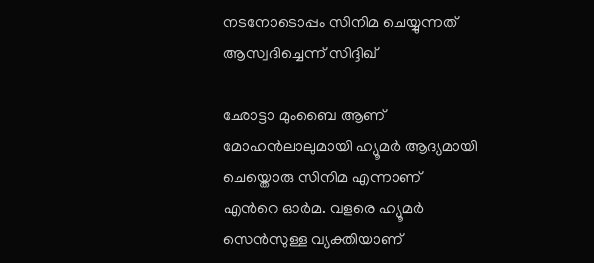നടനോടൊപ്പം സിനിമ ചെയ്യുന്നത് ആസ്വദിച്ചെന്ന് സിദ്ദിഖ്

ഛോട്ടാ മുംബൈ ആണ് മോഹൻലാലുമായി ഹ്യൂമർ ആദ്യമായി ചെയ്തൊരു സിനിമ എന്നാണ് എന്‍റെ ഓർമ. വളരെ ഹ്യൂമർ സെൻസുള്ള വ്യക്തിയാണ്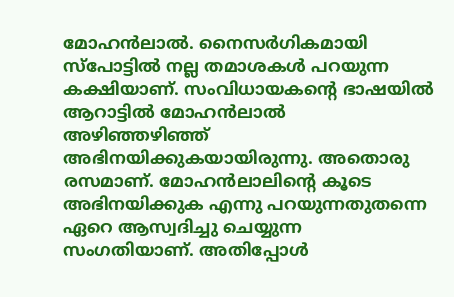മോഹൻലാൽ. നൈസർഗികമായി സ്പോട്ടിൽ നല്ല തമാശകൾ പറയുന്ന കക്ഷിയാണ്. സംവിധായകന്‍റെ ഭാഷയിൽ ആറാട്ടിൽ മോഹൻലാൽ അഴിഞ്ഞഴിഞ്ഞ് അഭിനയിക്കുകയായിരുന്നു. അതൊരു രസമാണ്. മോഹൻലാലിന്‍റെ കൂടെ അഭിനയിക്കുക എന്നു പറയുന്നതുതന്നെ ഏറെ ആസ്വദിച്ചു ചെയ്യുന്ന സംഗതിയാണ്. അതിപ്പോൾ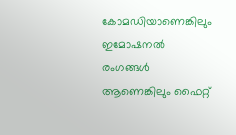കോമഡിയാണെങ്കിലും ഇമോഷനൽ രംഗങ്ങൾ ആണെങ്കിലും ഫൈറ്റ്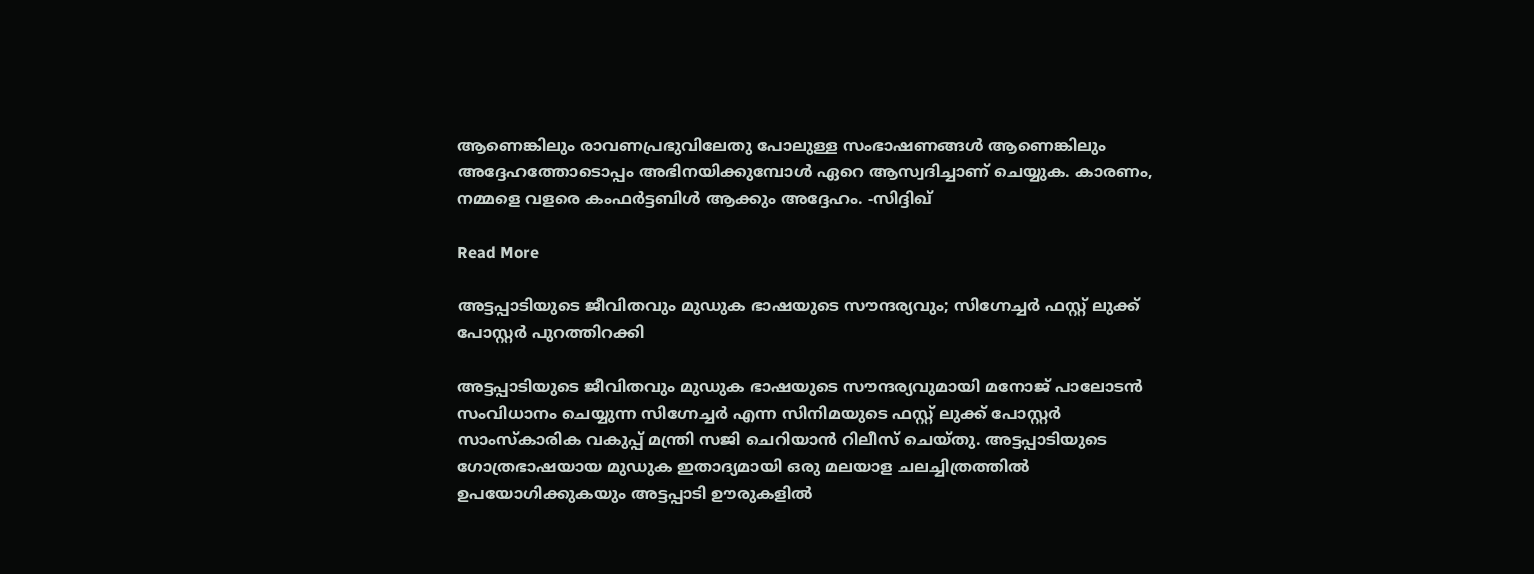ആണെങ്കിലും രാവണപ്രഭുവിലേതു പോലുള്ള സംഭാഷണങ്ങൾ ആണെങ്കിലും അദ്ദേഹത്തോടൊപ്പം അഭിനയിക്കുമ്പോൾ ഏറെ ആസ്വദിച്ചാണ് ചെയ്യുക. കാരണം, നമ്മളെ വളരെ കംഫർട്ടബിൾ ആക്കും അദ്ദേഹം. -സിദ്ദിഖ്

Read More

അട്ടപ്പാടിയുടെ ജീവിതവും മുഡുക ഭാഷയുടെ സൗന്ദര്യവും; സിഗ്നേച്ചർ ഫസ്റ്റ് ലുക്ക് പോസ്റ്റർ പുറത്തിറക്കി

അട്ടപ്പാടിയുടെ ജീവിതവും മുഡുക ഭാഷയുടെ സൗന്ദര്യവുമായി മനോജ് പാലോടൻ സംവിധാനം ചെയ്യുന്ന സിഗ്നേച്ചർ എന്ന സിനിമയുടെ ഫസ്റ്റ് ലുക്ക്‌ പോസ്റ്റർ സാംസ്‌കാരിക വകുപ്പ് മന്ത്രി സജി ചെറിയാൻ റിലീസ് ചെയ്തു. അട്ടപ്പാടിയുടെ ഗോത്രഭാഷയായ മുഡുക ഇതാദ്യമായി ഒരു മലയാള ചലച്ചിത്രത്തിൽ ഉപയോഗിക്കുകയും അട്ടപ്പാടി ഊരുകളിൽ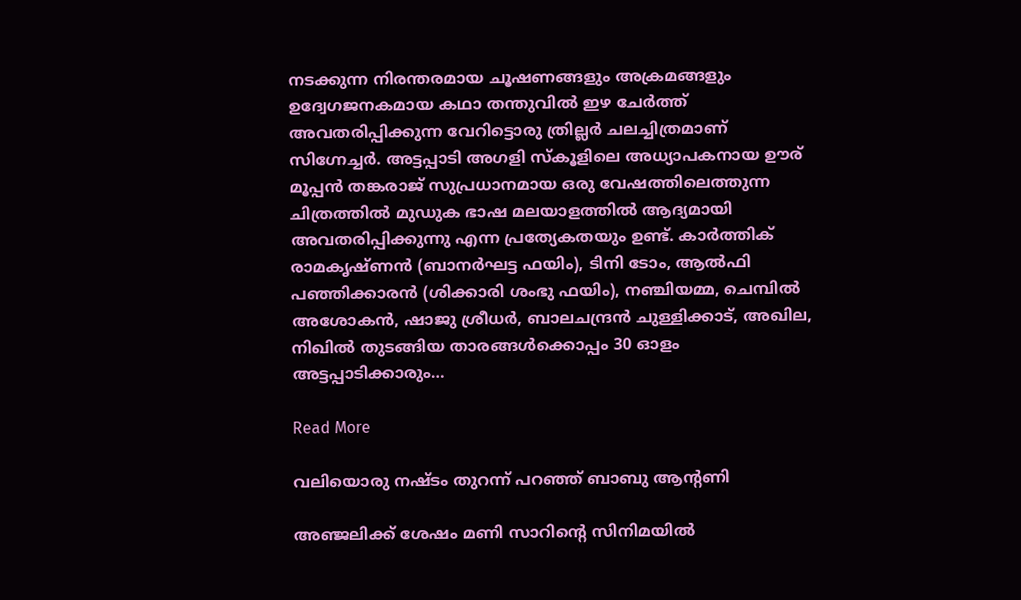നടക്കുന്ന നിരന്തരമായ ചൂഷണങ്ങളും അക്രമങ്ങളും ഉദ്വേഗജനകമായ കഥാ തന്തുവിൽ ഇഴ ചേർത്ത് അവതരിപ്പിക്കുന്ന വേറിട്ടൊരു ത്രില്ലർ ചലച്ചിത്രമാണ് സിഗ്നേച്ചർ. അട്ടപ്പാടി അഗളി സ്കൂളിലെ അധ്യാപകനായ ഊര് മൂപ്പൻ തങ്കരാജ് സുപ്രധാനമായ ഒരു വേഷത്തിലെത്തുന്ന ചിത്രത്തിൽ മുഡുക ഭാഷ മലയാളത്തിൽ ആദ്യമായി അവതരിപ്പിക്കുന്നു എന്ന പ്രത്യേകതയും ഉണ്ട്. കാർത്തിക് രാമകൃഷ്ണൻ (ബാനർഘട്ട ഫയിം), ടിനി ടോം, ആൽഫി പഞ്ഞിക്കാരൻ (ശിക്കാരി ശംഭു ഫയിം), നഞ്ചിയമ്മ, ചെമ്പിൽ അശോകൻ, ഷാജു ശ്രീധർ, ബാലചന്ദ്രൻ ചുള്ളിക്കാട്, അഖില, നിഖിൽ തുടങ്ങിയ താരങ്ങൾക്കൊപ്പം 30 ഓളം അട്ടപ്പാടിക്കാരും…

Read More

വലിയൊരു നഷ്ടം തുറന്ന് പറഞ്ഞ് ബാബു ആന്‍റണി

അഞ്ജലിക്ക് ശേഷം മണി സാറിന്‍റെ സിനിമയിൽ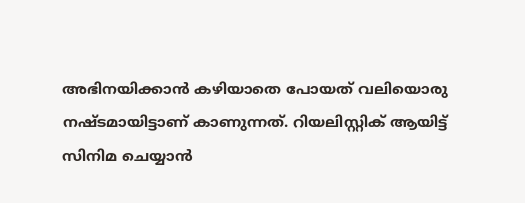അഭിനയിക്കാൻ കഴിയാതെ പോയത് വലിയൊരു നഷ്‌ടമായിട്ടാണ് കാണുന്നത്. റിയലിസ്റ്റിക് ആയിട്ട് സിനിമ ചെയ്യാൻ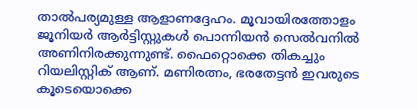താൽപര്യമുള്ള ആളാണദ്ദേഹം. മൂവായിരത്തോളം ജൂനിയർ ആർട്ടിസ്റ്റുകൾ പൊന്നിയൻ സെൽവനിൽ അണിനിരക്കുന്നുണ്ട്. ഫൈറ്റൊക്കെ തികച്ചും റിയലിസ്റ്റിക് ആണ്. മണിരത്നം, ഭരതേട്ടൻ ഇവരുടെ കൂടെയൊക്കെ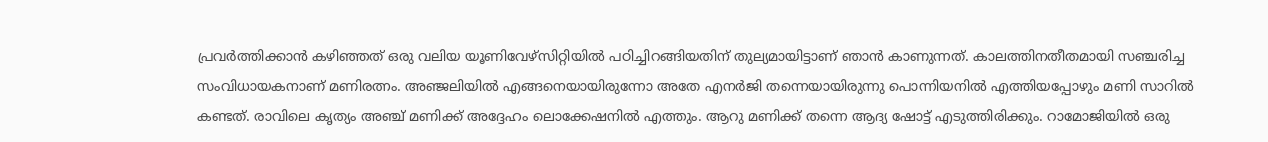പ്രവർത്തിക്കാൻ കഴിഞ്ഞത് ഒരു വലിയ യൂണിവേഴ്സിറ്റിയിൽ പഠിച്ചിറങ്ങിയതിന് തുല്യമായിട്ടാണ് ഞാൻ കാണുന്നത്. കാലത്തിനതീതമായി സഞ്ചരിച്ച സംവിധായകനാണ് മണിരത്നം. അഞ്ജലിയിൽ എങ്ങനെയായിരുന്നോ അതേ എനർജി തന്നെയായിരുന്നു പൊന്നിയനിൽ എത്തിയപ്പോഴും മണി സാറിൽ കണ്ടത്. രാവിലെ കൃത്യം അഞ്ച് മണിക്ക് അദ്ദേഹം ലൊക്കേഷനിൽ എത്തും. ആറു മണിക്ക് തന്നെ ആദ്യ ഷോട്ട് എടുത്തിരിക്കും. റാമോജിയിൽ ഒരു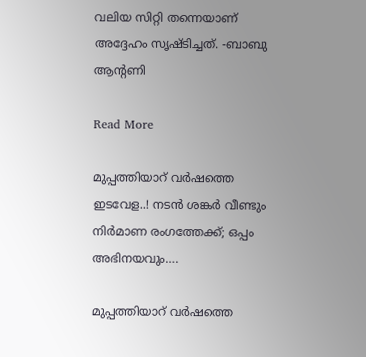വലിയ സിറ്റി തന്നെയാണ് അദ്ദേഹം സൃഷ്‌ടിച്ചത്. -ബാബു ആന്‍റണി

Read More

മുപ്പത്തിയാറ് വർഷത്തെ ഇടവേള..! നടൻ ശങ്കർ വീണ്ടും നിർമാണ രംഗത്തേക്ക്; ഒപ്പം അഭിനയവും….

മുപ്പത്തിയാറ് വർഷത്തെ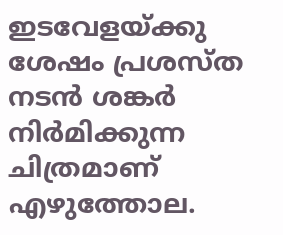ഇടവേളയ്ക്കു ശേഷം പ്രശസ്ത നടൻ ശങ്കർ നിർമിക്കുന്ന ചിത്രമാണ് എഴുത്തോല.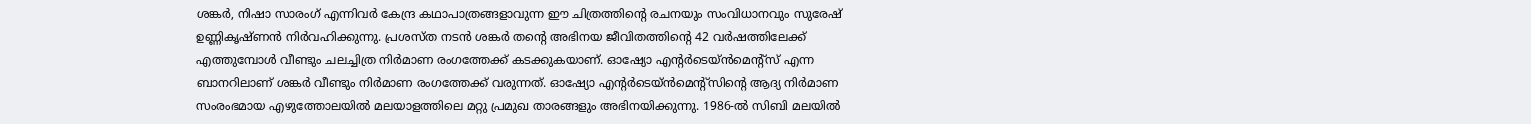ശങ്കർ, നിഷാ സാരംഗ് എന്നിവർ കേന്ദ്ര കഥാപാത്രങ്ങളാവുന്ന ഈ ചിത്രത്തിന്‍റെ രചനയും സംവിധാനവും സുരേഷ് ഉണ്ണികൃഷ്ണൻ നിർവഹിക്കുന്നു. പ്രശസ്ത നടൻ ശങ്കർ തന്‍റെ അഭിനയ ജീവിതത്തിന്‍റെ 42 വർഷത്തിലേക്ക് എത്തുമ്പോൾ വീണ്ടും ചലച്ചിത്ര നിർമാണ രംഗത്തേക്ക് കടക്കുകയാണ്. ഓഷ്യോ എന്‍റർടെയ്ൻമെന്‍റ്സ് എന്ന ബാനറിലാണ് ശങ്കർ വീണ്ടും നിർമാണ രംഗത്തേക്ക് വരുന്നത്. ഓഷ്യോ എന്‍റർടെയ്ൻമെന്‍റ്സിന്‍റെ ആദ്യ നിർമാണ സംരംഭമായ എഴുത്തോലയിൽ മലയാളത്തിലെ മറ്റു പ്രമുഖ താരങ്ങളും അഭിനയിക്കുന്നു. 1986-ൽ സിബി മലയിൽ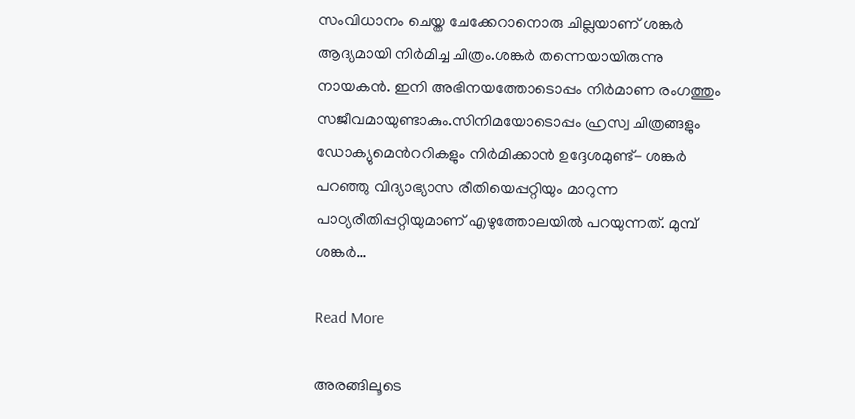സംവിധാനം ചെയ്ത ചേക്കേറാനൊരു ചില്ലയാണ് ശങ്കർ ആദ്യമായി നിർമിച്ച ചിത്രം.ശങ്കർ തന്നെയായിരുന്നു നായകൻ. ഇനി അഭിനയത്തോടൊപ്പം നിർമാണ രംഗത്തും സജീവമായുണ്ടാകും.സിനിമയോടൊപ്പം ഹ്രസ്വ ചിത്രങ്ങളും ഡോക്യുമെന്‍ററികളും നിർമിക്കാൻ ഉദ്ദേശമുണ്ട്- ശങ്കർ പറഞ്ഞു വിദ്യാഭ്യാസ രീതിയെപ്പറ്റിയും മാറുന്ന പാഠ്യരീതിപ്പറ്റിയുമാണ് എഴുത്തോലയിൽ പറയുന്നത്. മുമ്പ് ശങ്കർ…

Read More

അരങ്ങിലൂടെ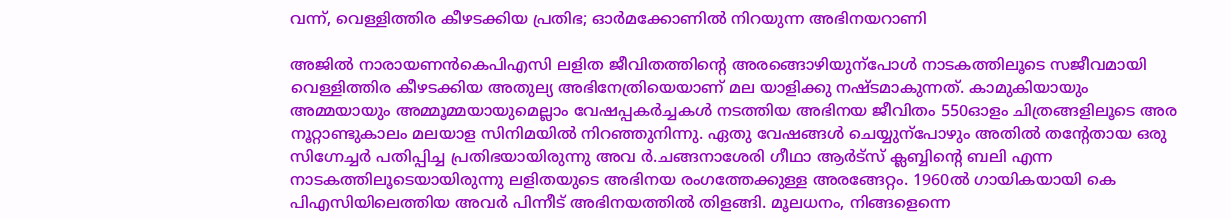വന്ന്, വെള്ളിത്തിര കീഴടക്കിയ പ്രതിഭ; ഓർമക്കോണിൽ നിറയുന്ന അഭിനയറാണി

അജിൽ നാരായണൻകെപിഎസി ലളിത ജീവിതത്തിന്‍റെ അരങ്ങൊഴിയുന്പോൾ നാടകത്തിലൂടെ സജീവമായി വെള്ളിത്തിര കീഴടക്കിയ അതുല്യ അഭിനേത്രിയെയാണ് മല യാളിക്കു നഷ്ടമാകുന്നത്. കാമുകിയായും അമ്മയായും അമ്മൂമ്മയായുമെല്ലാം വേഷപ്പകർച്ചകൾ നടത്തിയ അഭിനയ ജീവിതം 550ഓളം ചിത്രങ്ങളിലൂടെ അര നൂറ്റാണ്ടുകാലം മലയാള സിനിമയിൽ നിറഞ്ഞുനിന്നു. ഏതു വേഷങ്ങൾ ചെയ്യുന്പോഴും അതിൽ തന്‍റേതായ ഒരു സിഗ്നേച്ചർ പതിപ്പിച്ച പ്രതിഭയായിരുന്നു അവ ർ.ചങ്ങനാശേരി ഗീഥാ ആർട്സ് ക്ലബ്ബിന്‍റെ ബലി എന്ന നാടകത്തിലൂടെയായിരുന്നു ലളിതയുടെ അഭിനയ രംഗത്തേക്കുള്ള അരങ്ങേറ്റം. 1960ൽ ഗായികയായി കെ പിഎസിയിലെത്തിയ അവർ പിന്നീട് അഭിനയത്തിൽ തിളങ്ങി. മൂലധനം, നിങ്ങളെന്നെ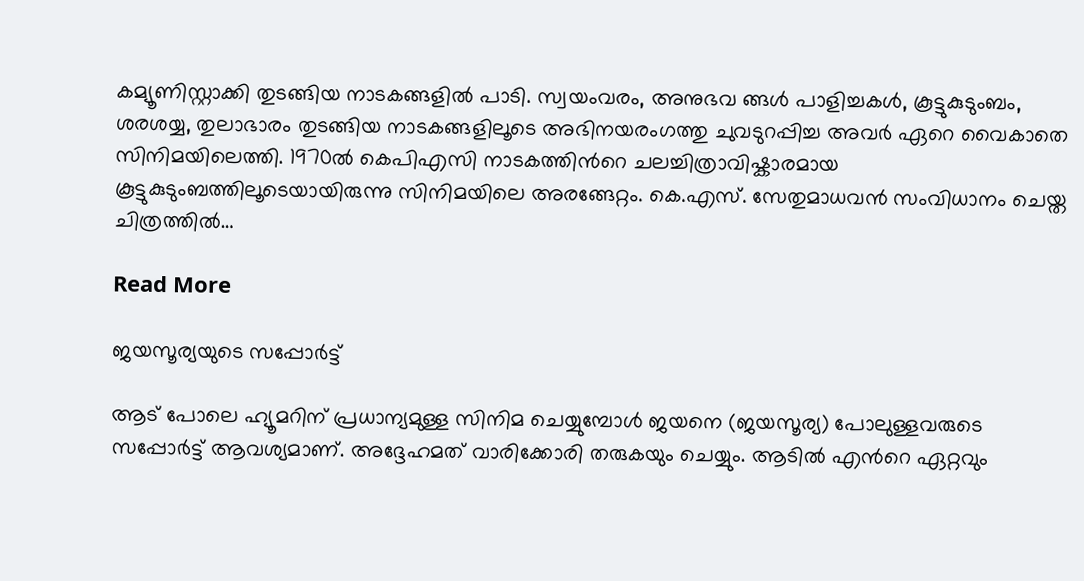കമ്യൂണിസ്റ്റാക്കി തുടങ്ങിയ നാടകങ്ങളിൽ പാടി. സ്വയംവരം, അനുഭവ ങ്ങൾ പാളിച്ചകൾ, കൂട്ടുകുടുംബം, ശരശയ്യ, തുലാഭാരം തുടങ്ങിയ നാടകങ്ങളിലൂടെ അഭിനയരംഗത്തു ചുവടുറപ്പിച്ച അവർ ഏറെ വൈകാതെ സിനിമയിലെത്തി. 1970ൽ കെപിഎസി നാടകത്തിന്‍റെ ചലച്ചിത്രാവിഷ്കാരമായ കൂട്ടുകുടുംബത്തിലൂടെയായിരുന്നു സിനിമയിലെ അരങ്ങേറ്റം. കെ.എസ്. സേതുമാധവൻ സംവിധാനം ചെയ്ത ചിത്രത്തിൽ…

Read More

ജയസൂര്യയുടെ സപ്പോർട്ട്

ആട് പോലെ ഹ്യൂമറിന് പ്രധാന്യമുള്ള സിനിമ ചെയ്യുമ്പോള്‍ ജയനെ (ജയസൂര്യ) പോലുള്ളവരുടെ സപ്പോര്‍ട്ട് ആവശ്യമാണ്. അദ്ദേഹമത് വാരിക്കോരി തരുകയും ചെയ്യും. ആടില്‍ എന്‍റെ ഏറ്റവും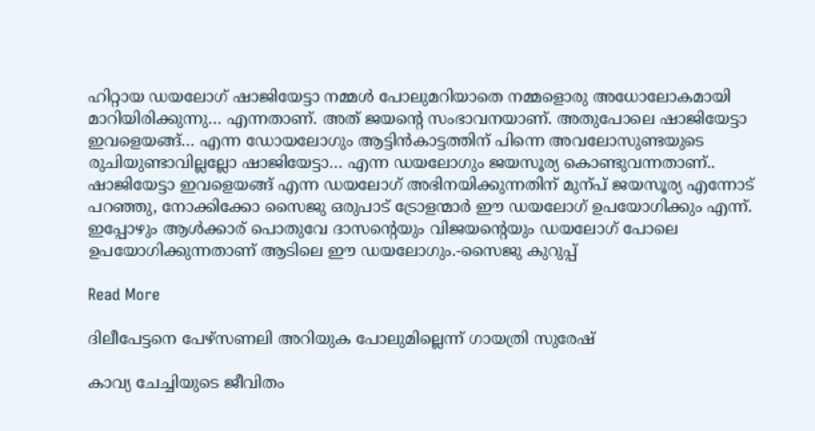ഹിറ്റായ ഡയലോഗ് ഷാജിയേട്ടാ നമ്മള്‍ പോലുമറിയാതെ നമ്മളൊരു അധോലോകമായി മാറിയിരിക്കുന്നു… എന്നതാണ്. അത് ജയന്‍റെ സംഭാവനയാണ്. അതുപോലെ ഷാജിയേട്ടാ ഇവളെയങ്ങ്… എന്ന ഡോയലോഗും ആട്ടിന്‍കാട്ടത്തിന് പിന്നെ അവലോസുണ്ടയുടെ രുചിയുണ്ടാവില്ലല്ലോ ഷാജിയേട്ടാ… എന്ന ഡയലോഗും ജയസൂര്യ കൊണ്ടുവന്നതാണ്.. ഷാജിയേട്ടാ ഇവളെയങ്ങ് എന്ന ഡയലോഗ് അഭിനയിക്കുന്നതിന് മുന്പ് ജയസൂര്യ എന്നോട് പറഞ്ഞു, നോക്കിക്കോ സൈജു ഒരുപാട് ട്രോളന്മാര്‍ ഈ ഡയലോഗ് ഉപയോഗിക്കും എന്ന്. ഇപ്പോഴും ആള്‍ക്കാര് പൊതുവേ ദാസന്‍റെയും വിജയന്‍റെയും ഡയലോഗ് പോലെ ഉപയോഗിക്കുന്നതാണ് ആടിലെ ഈ ഡയലോഗും.-സൈജു കുറുപ്പ്

Read More

ദിലീപേട്ടനെ പേഴ്സണലി അറിയുക പോലുമില്ലെന്ന് ഗായത്രി സുരേഷ്

കാവ്യ ചേച്ചിയുടെ ജീവിതം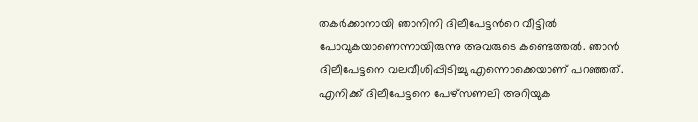തകര്‍ക്കാനായി ഞാനിനി ദിലീപേട്ടന്‍റെ വീട്ടില്‍ പോവുകയാണെന്നായിരുന്നു അവരുടെ കണ്ടെത്തല്‍. ഞാന്‍ ദിലീപേട്ടനെ വലവീശിപ്പിടിച്ചു എന്നൊക്കെയാണ് പറഞ്ഞത്. എനിക്ക് ദിലീപേട്ടനെ പേഴ്സണലി അറിയുക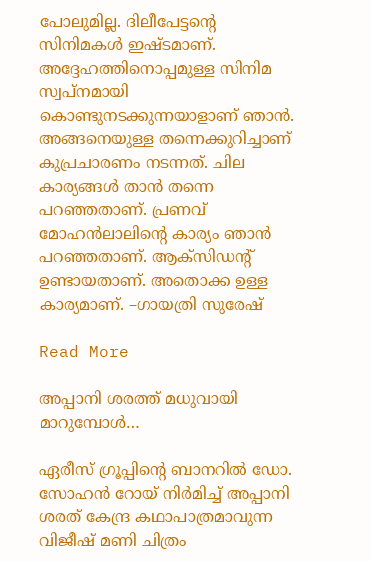പോലുമില്ല. ദിലീപേട്ടന്‍റെ സിനിമകള്‍ ഇഷ്ടമാണ്. അദ്ദേഹത്തിനൊപ്പമുള്ള സിനിമ സ്വപ്നമായി കൊണ്ടുനടക്കുന്നയാളാണ് ഞാൻ. അങ്ങനെയുള്ള തന്നെക്കുറിച്ചാണ് കുപ്രചാരണം നടന്നത്. ചില കാര്യങ്ങള്‍ താന്‍ തന്നെ പറഞ്ഞതാണ്. പ്രണവ് മോഹന്‍ലാലിന്‍റെ കാര്യം ഞാന്‍ പറഞ്ഞതാണ്. ആക്സിഡന്‍റ് ഉണ്ടായതാണ്. അതൊക്ക ഉള്ള കാര്യമാണ്. –ഗായത്രി സുരേഷ്

Read More

അപ്പാനി ശരത്ത് മധുവായി മാറുമ്പോൾ…

ഏരീസ് ഗ്രൂപ്പിന്‍റെ ബാനറിൽ ഡോ. സോഹൻ റോയ് നിർമിച്ച് അപ്പാനി ശരത് കേന്ദ്ര കഥാപാത്രമാവുന്ന വിജീഷ് മണി ചിത്രം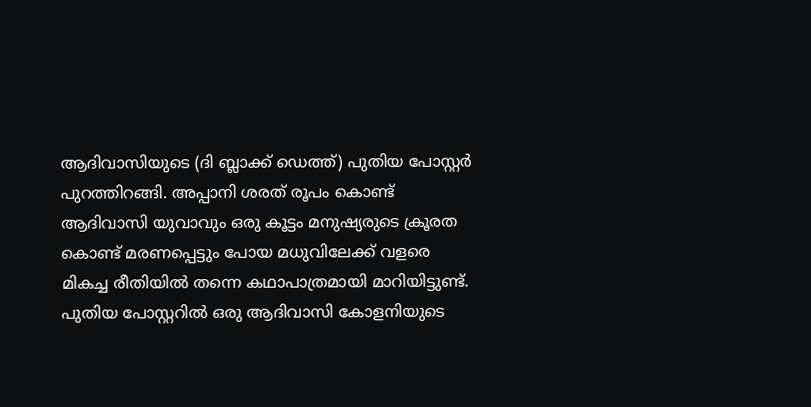ആദിവാസിയുടെ (ദി ബ്ലാക്ക് ഡെത്ത്) പുതിയ പോസ്റ്റർ പുറത്തിറങ്ങി. അപ്പാനി ശരത് രൂപം കൊണ്ട് ആദിവാസി യുവാവും ഒരു കൂട്ടം മനുഷ്യരുടെ ക്രൂരത കൊണ്ട് മരണപ്പെട്ടും പോയ മധുവിലേക്ക് വളരെ മികച്ച രീതിയിൽ തന്നെ കഥാപാത്രമായി മാറിയിട്ടുണ്ട്. പുതിയ പോസ്റ്ററിൽ ഒരു ആദിവാസി കോളനിയുടെ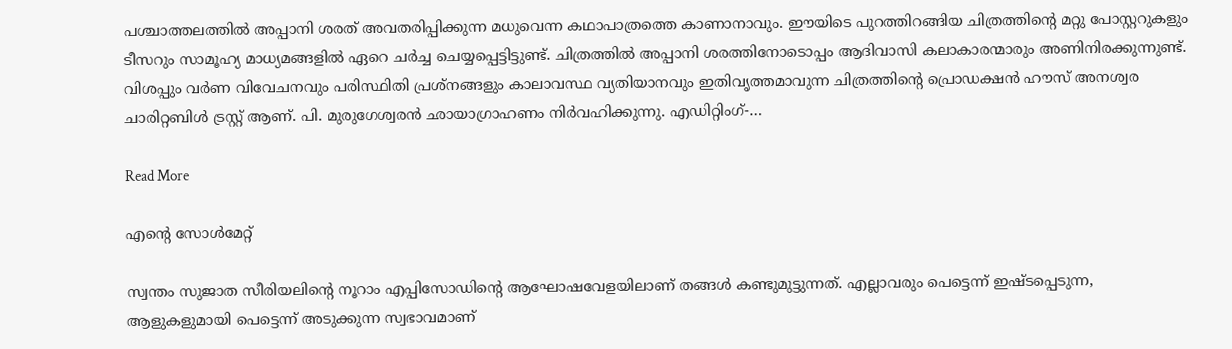പശ്ചാത്തലത്തിൽ അപ്പാനി ശരത് അവതരിപ്പിക്കുന്ന മധുവെന്ന കഥാപാത്രത്തെ കാണാനാവും. ഈയിടെ പുറത്തിറങ്ങിയ ചിത്രത്തിന്‍റെ മറ്റു പോസ്റ്ററുകളും ടീസറും സാമൂഹ്യ മാധ്യമങ്ങളിൽ ഏറെ ചർച്ച ചെയ്യപ്പെട്ടിട്ടുണ്ട്. ചിത്രത്തിൽ അപ്പാനി ശരത്തിനോടൊപ്പം ആദിവാസി കലാകാരന്മാരും അണിനിരക്കുന്നുണ്ട്. വിശപ്പും വർണ വിവേചനവും പരിസ്ഥിതി പ്രശ്നങ്ങളും കാലാവസ്ഥ വ്യതിയാനവും ഇതിവൃത്തമാവുന്ന ചിത്രത്തിന്‍റെ പ്രൊഡക്ഷൻ ഹൗസ് അനശ്വര ചാരിറ്റബിൾ ട്രസ്റ്റ് ആണ്. പി. മുരുഗേശ്വരൻ ഛായാഗ്രാഹണം നിർവഹിക്കുന്നു. എഡിറ്റിംഗ്-…

Read More

എന്‍റെ സോൾമേറ്റ്

സ്വന്തം സുജാത സീരിയലിന്‍റെ നൂറാം എപ്പിസോഡിന്‍റെ ആഘോഷവേളയിലാണ് തങ്ങള്‍ കണ്ടുമുട്ടുന്നത്. എല്ലാവരും പെട്ടെന്ന് ഇഷ്ടപ്പെടുന്ന, ആളുകളുമായി പെട്ടെന്ന് അടുക്കുന്ന സ്വഭാവമാണ്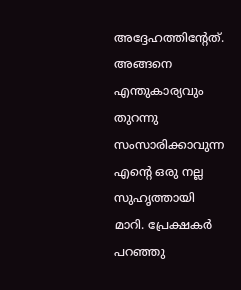അദ്ദേഹത്തിന്‍റേത്. അങ്ങനെ എന്തുകാര്യവും തുറന്നു സംസാരിക്കാവുന്ന എന്‍റെ ഒരു നല്ല സുഹൃത്തായി മാറി. പ്രേക്ഷകര്‍ പറഞ്ഞു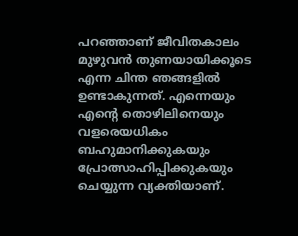പറഞ്ഞാണ് ജീവിതകാലം മുഴുവന്‍ തുണയായിക്കൂടെ എന്ന ചിന്ത ഞങ്ങളില്‍ ഉണ്ടാകുന്നത്. എന്നെയും എന്‍റെ തൊഴിലിനെയും വളരെയധികം ബഹുമാനിക്കുകയും പ്രോത്സാഹിപ്പിക്കുകയും ചെയ്യുന്ന വ്യക്തിയാണ്.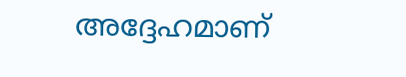അദ്ദേഹമാണ്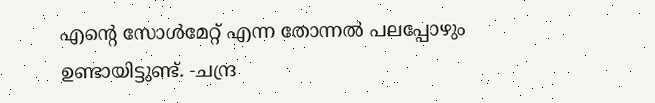എന്‍റെ സോള്‍മേറ്റ് എന്ന തോന്നല്‍ പലപ്പോഴും ഉണ്ടായിട്ടുണ്ട്. -ചന്ദ്ര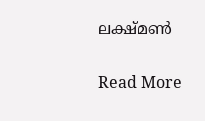ലക്ഷ്മണ്‍

Read More